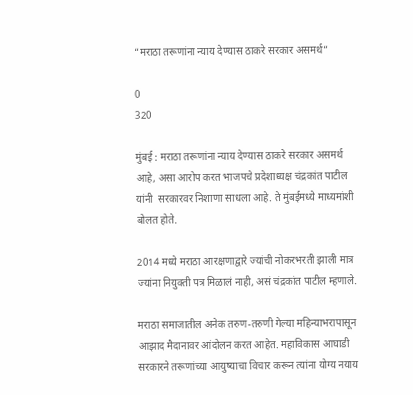“मराठा तरूणांना न्याय देण्यास ठाकरे सरकार असमर्थ”

0
320

मुंबई : मराठा तरूणांना न्याय देण्यास ठाकरे सरकार असमर्थ आहे, असा आरोप करत भाजपचे प्रदेशाध्यक्ष चंद्रकांत पाटील यांनी  सरकारवर निशाणा साधला आहे. ते मुंबईमध्ये माध्यमांशी बोलत होते.

2014 मध्ये मराठा आरक्षणाद्वारे ज्यांची नोकरभरती झाली मात्र ज्यांना नियुक्ती पत्र मिळालं नाही, असं चंद्रकांत पाटील म्हणाले.

मराठा समाजातील अनेक तरुण-तरुणी गेल्या महिन्याभरापासून आझाद मैदानावर आंदोलन करत आहेत. महाविकास आघाडी सरकारने तरूणांच्या आयुष्याचा विचार करून त्यांना योग्य नयाय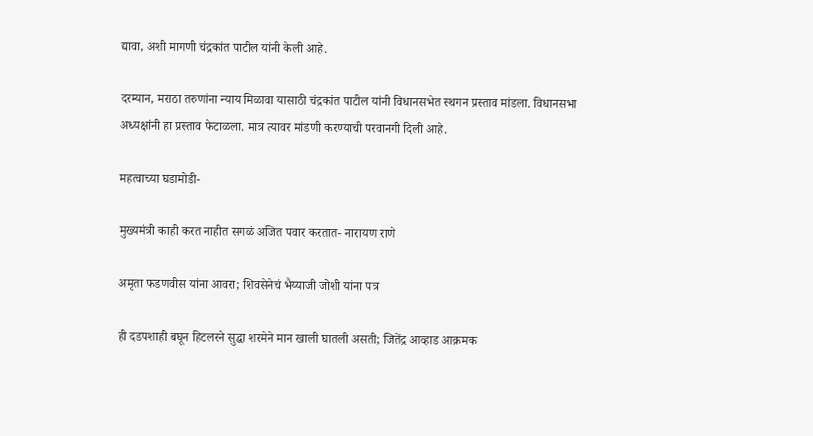द्यावा, अशी मागणी चंद्रकांत पाटील यांनी केली आहे.

दरम्यान, मराठा तरुणांना न्याय मिळावा यासाठी चंद्रकांत पाटील यांनी विधानसभेत स्थगन प्रस्ताव मांडला. विधानसभा अध्यक्षांनी हा प्रस्ताव फेटाळला. मात्र त्यावर मांडणी करण्याची परवानगी दिली आहे.

महत्वाच्या घडामोडी-

मुख्यमंत्री काही करत नाहीत सगळं अजित पवार करतात- नारायण राणे

अमृता फडणवीस यांना आवरा; शिवसेनेचं भैय्याजी जोशी यांना पत्र

ही दडपशाही बघून हिटलरने सुद्धा शरमेने मान खाली घातली असती; जितेंद्र आव्हाड आक्रमक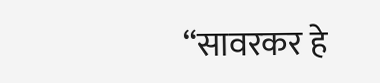“सावरकर हे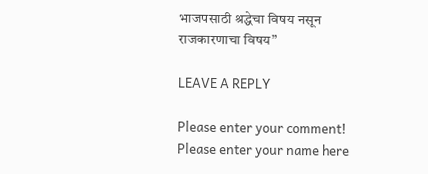भाजपसाठी श्रद्धेचा विषय नसून राजकारणाचा विषय”

LEAVE A REPLY

Please enter your comment!
Please enter your name here